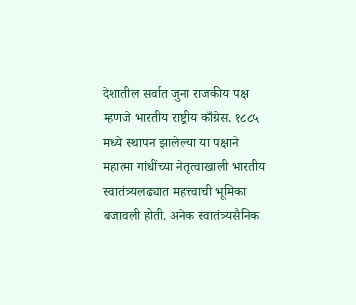देशातील सर्वात जुना राजकीय पक्ष म्हणजे भारतीय राष्ट्रीय काँग्रेस. १८८५ मध्ये स्थापन झालेल्या या पक्षाने महात्मा गांधींच्या नेतृत्वाखाली भारतीय स्वातंत्र्यलढ्यात महत्त्वाची भूमिका बजावली होती. अनेक स्वातंत्र्यसैनिक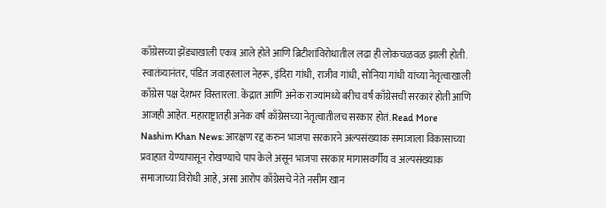काँग्रेसच्या झेंड्याखाली एकत्र आले होते आणि ब्रिटीशांविरोधातील लढा ही लोकचळवळ झाली होती. स्वातंत्र्यानंतर, पंडित जवाहरलाल नेहरू, इंदिरा गांधी, राजीव गांधी, सोनिया गांधी यांच्या नेतृत्वाखाली काँग्रेस पक्ष देशभर विस्तारला. केंद्रात आणि अनेक राज्यांमध्ये बरीच वर्षं काँग्रेसची सरकारं होती आणि आजही आहेत. महाराष्ट्रातही अनेक वर्षं काँग्रेसच्या नेतृत्वातीलच सरकार होतं. Read More
Nashim Khan News: आरक्षण रद्द करुन भाजपा सरकारने अल्पसंख्याक समाजाला विकासाच्या प्रवाहात येण्यापासून रोखण्याचे पाप केले असून भाजपा सरकार मागासवर्गीय व अल्पसंख्याक समाजाच्या विरोधी आहे, असा आरोप काँग्रेसचे नेते नसीम खान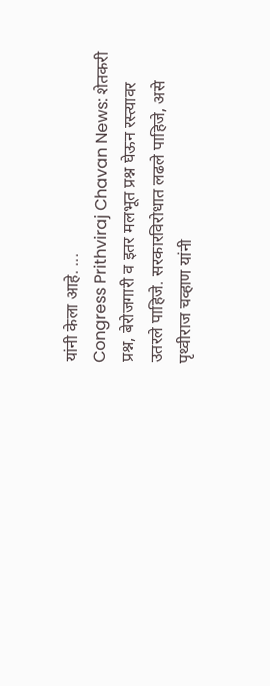यांनी केला आहे. ...
Congress Prithviraj Chavan News: शेतकरी प्रश्न, बेरोजगारी व इतर मलभूत प्रश्न घेऊन रस्त्यावर उतरले पाहिजे. सरकारविरोधात लढले पाहिजे, असे पृथ्वीराज चव्हाण यांनी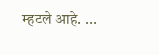म्हटले आहे. ...